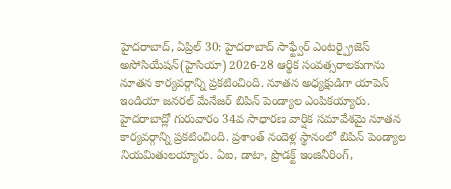హైదరాబాద్, ఏప్రిల్ 30: హైదరాబాద్ సాఫ్ట్వేర్ ఎంటర్ప్రైజెస్ అసోసియేషన్(హైసియా) 2026-28 ఆర్థిక సంవత్సరాలకుగాను నూతన కార్యవర్గాన్ని ప్రకటించింది. నూతన అధ్యక్షుడిగా యాపెన్ ఇండియా జనరల్ మేనేజర్ బిపిన్ పెండ్యాల ఎంపికయ్యారు.
హైదరాబాద్లో గురువారం 34వ సాధారణ వార్షిక సమావేశమై నూతన కార్యవర్గాన్ని ప్రకటించింది. ప్రశాంత్ నందెళ్ల స్థానంలో బిపిన్ పెండ్యాల నియమితులయ్యారు. ఏఐ, డాటా, ప్రొడక్ట్ ఇంజినీరింగ్,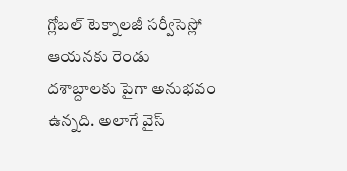గ్లోబల్ టెక్నాలజీ సర్వీసెస్లో ఆయనకు రెండు దశాబ్దాలకు పైగా అనుభవం ఉన్నది. అలాగే వైస్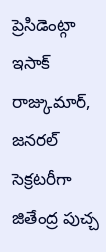ప్రెసిడెంట్గా ఇసాక్ రాజ్కుమార్, జనరల్ సెక్రటరీగా జితేంద్ర పుచ్చ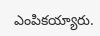ఎంపికయ్యారు.